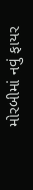મોરબીમાં નવું ફાયર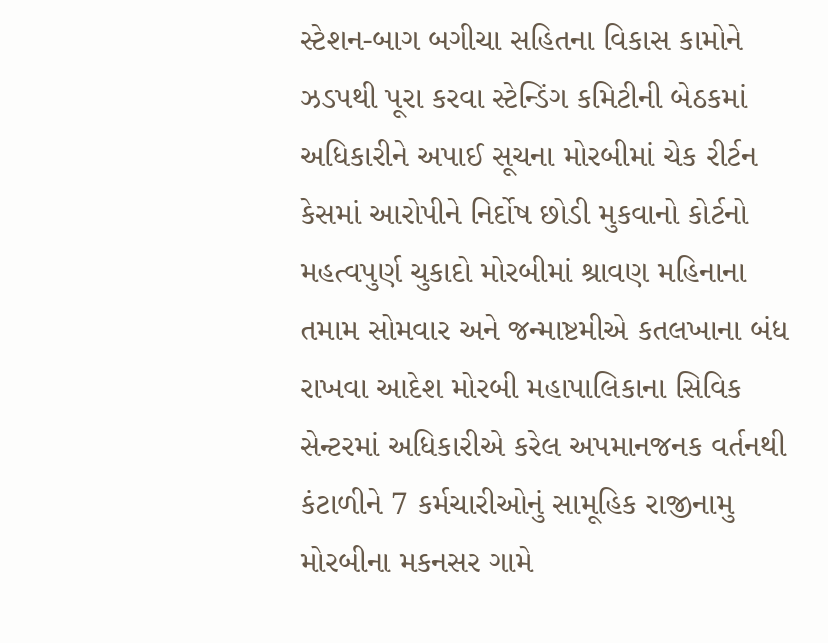સ્ટેશન-બાગ બગીચા સહિતના વિકાસ કામોને ઝડપથી પૂરા કરવા સ્ટેન્ડિંગ કમિટીની બેઠકમાં અધિકારીને અપાઈ સૂચના મોરબીમાં ચેક રીર્ટન કેસમાં આરોપીને નિર્દોષ છોડી મુકવાનો કોર્ટનો મહત્વપુર્ણ ચુકાદો મોરબીમાં શ્રાવણ મહિનાના તમામ સોમવાર અને જન્માષ્ટમીએ કતલખાના બંધ રાખવા આદેશ મોરબી મહાપાલિકાના સિવિક સેન્ટરમાં અધિકારીએ કરેલ અપમાનજનક વર્તનથી કંટાળીને 7 કર્મચારીઓનું સામૂહિક રાજીનામુ મોરબીના મકનસર ગામે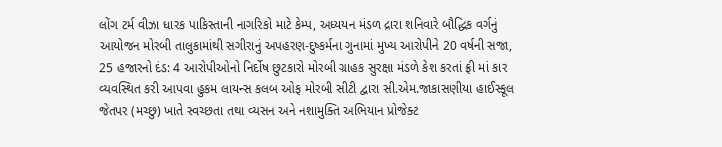લોંગ ટર્મ વીઝા ધારક પાકિસ્તાની નાગરિકો માટે કેમ્પ, અધ્યયન મંડળ દ્રારા શનિવારે બૌદ્ધિક વર્ગનું આયોજન મોરબી તાલુકામાંથી સગીરાનું અપહરણ-દુષ્કર્મના ગુનામાં મુખ્ય આરોપીને 20 વર્ષની સજા, 25 હજારનો દંડ: 4 આરોપીઓનો નિર્દોષ છુટકારો મોરબી ગ્રાહક સુરક્ષા મંડળે કેશ કરતાં ફ્રી માં કાર વ્યવસ્થિત કરી આપવા હુકમ લાયન્સ કલબ ઓફ મોરબી સીટી દ્વારા સી.એમ.જાકાસણીયા હાઈસ્કૂલ જેતપર (મચ્છુ) ખાતે સ્વચ્છતા તથા વ્યસન અને નશામુક્તિ અભિયાન પ્રોજેક્ટ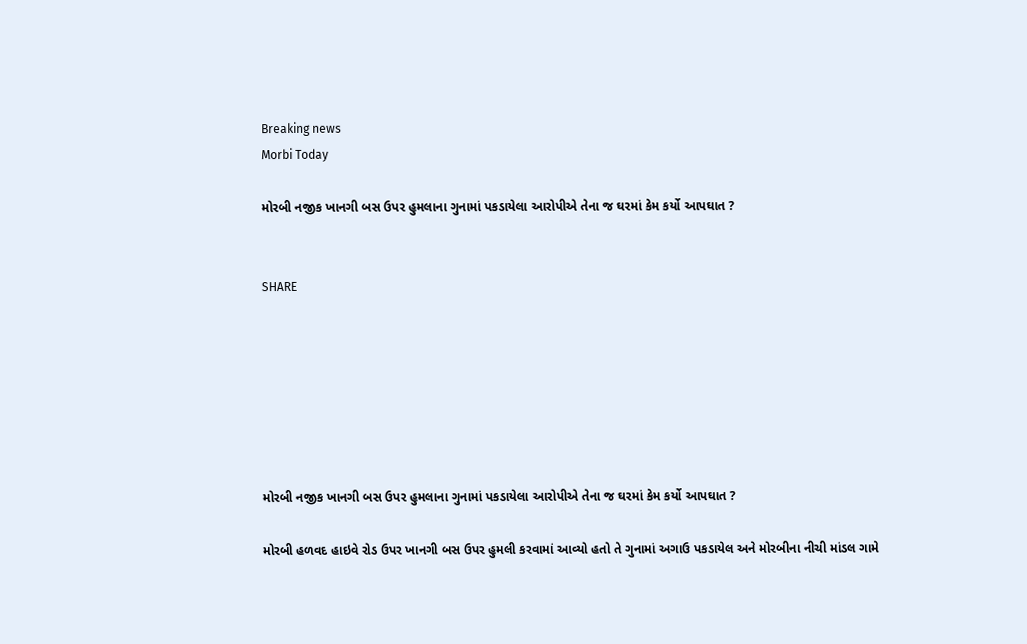Breaking news
Morbi Today

મોરબી નજીક ખાનગી બસ ઉપર હુમલાના ગુનામાં પકડાયેલા આરોપીએ તેના જ ઘરમાં કેમ કર્યો આપઘાત ?


SHARE







મોરબી નજીક ખાનગી બસ ઉપર હુમલાના ગુનામાં પકડાયેલા આરોપીએ તેના જ ઘરમાં કેમ કર્યો આપઘાત ?

મોરબી હળવદ હાઇવે રોડ ઉપર ખાનગી બસ ઉપર હુમલી કરવામાં આવ્યો હતો તે ગુનામાં અગાઉ પકડાયેલ અને મોરબીના નીચી માંડલ ગામે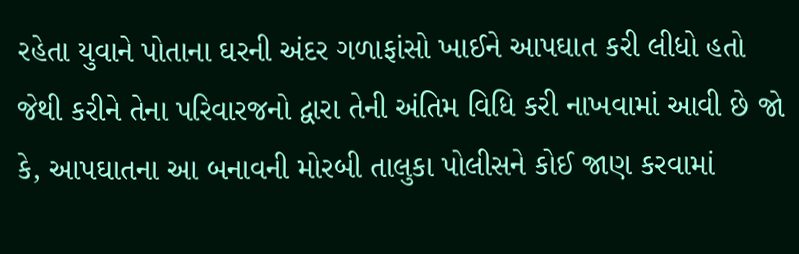રહેતા યુવાને પોતાના ઘરની અંદર ગળાફાંસો ખાઈને આપઘાત કરી લીધો હતો જેથી કરીને તેના પરિવારજનો દ્વારા તેની અંતિમ વિધિ કરી નાખવામાં આવી છે જો કે, આપઘાતના આ બનાવની મોરબી તાલુકા પોલીસને કોઈ જાણ કરવામાં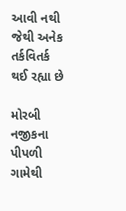આવી નથી જેથી અનેક તર્કવિતર્ક થઈ રહ્યા છે

મોરબી નજીકના પીપળી ગામેથી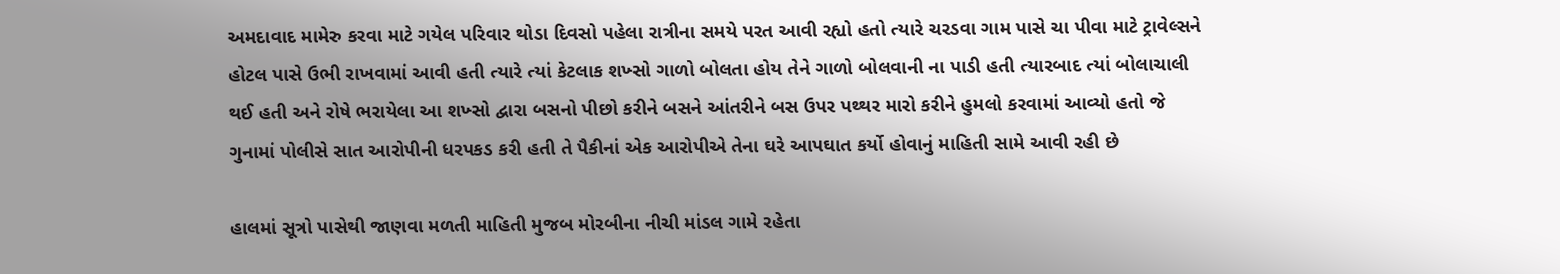અમદાવાદ મામેરુ કરવા માટે ગયેલ પરિવાર થોડા દિવસો પહેલા રાત્રીના સમયે પરત આવી રહ્યો હતો ત્યારે ચરડવા ગામ પાસે ચા પીવા માટે ટ્રાવેલ્સને હોટલ પાસે ઉભી રાખવામાં આવી હતી ત્યારે ત્યાં કેટલાક શખ્સો ગાળો બોલતા હોય તેને ગાળો બોલવાની ના પાડી હતી ત્યારબાદ ત્યાં બોલાચાલી થઈ હતી અને રોષે ભરાયેલા આ શખ્સો દ્વારા બસનો પીછો કરીને બસને આંતરીને બસ ઉપર પથ્થર મારો કરીને હુમલો કરવામાં આવ્યો હતો જે ગુનામાં પોલીસે સાત આરોપીની ધરપકડ કરી હતી તે પૈકીનાં એક આરોપીએ તેના ઘરે આપઘાત કર્યો હોવાનું માહિતી સામે આવી રહી છે

હાલમાં સૂત્રો પાસેથી જાણવા મળતી માહિતી મુજબ મોરબીના નીચી માંડલ ગામે રહેતા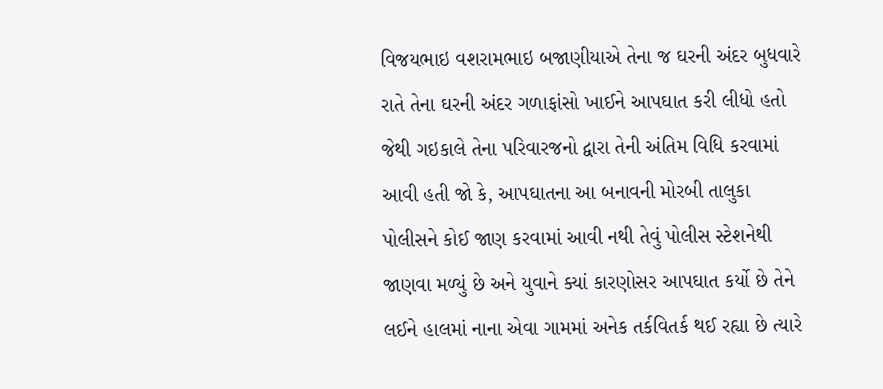વિજયભાઇ વશરામભાઇ બજાણીયાએ તેના જ ઘરની અંદર બુધવારે રાતે તેના ઘરની અંદર ગળાફાંસો ખાઈને આપઘાત કરી લીધો હતો જેથી ગઇકાલે તેના પરિવારજનો દ્વારા તેની અંતિમ વિધિ કરવામાં આવી હતી જો કે, આપઘાતના આ બનાવની મોરબી તાલુકા પોલીસને કોઈ જાણ કરવામાં આવી નથી તેવું પોલીસ સ્ટેશનેથી જાણવા મળ્યું છે અને યુવાને ક્યાં કારણોસર આપઘાત કર્યો છે તેને લઈને હાલમાં નાના એવા ગામમાં અનેક તર્કવિતર્ક થઈ રહ્યા છે ત્યારે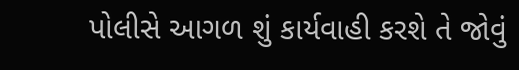પોલીસે આગળ શું કાર્યવાહી કરશે તે જોવું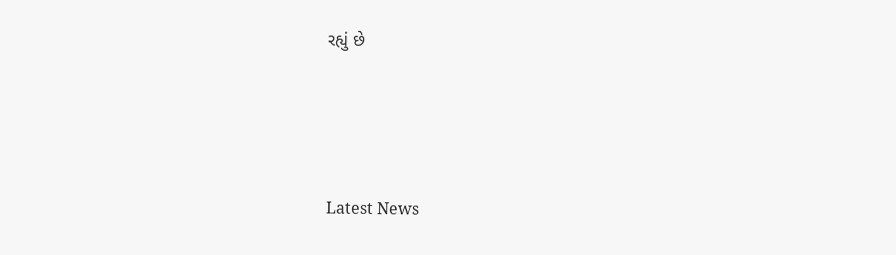રહ્યું છે






Latest News